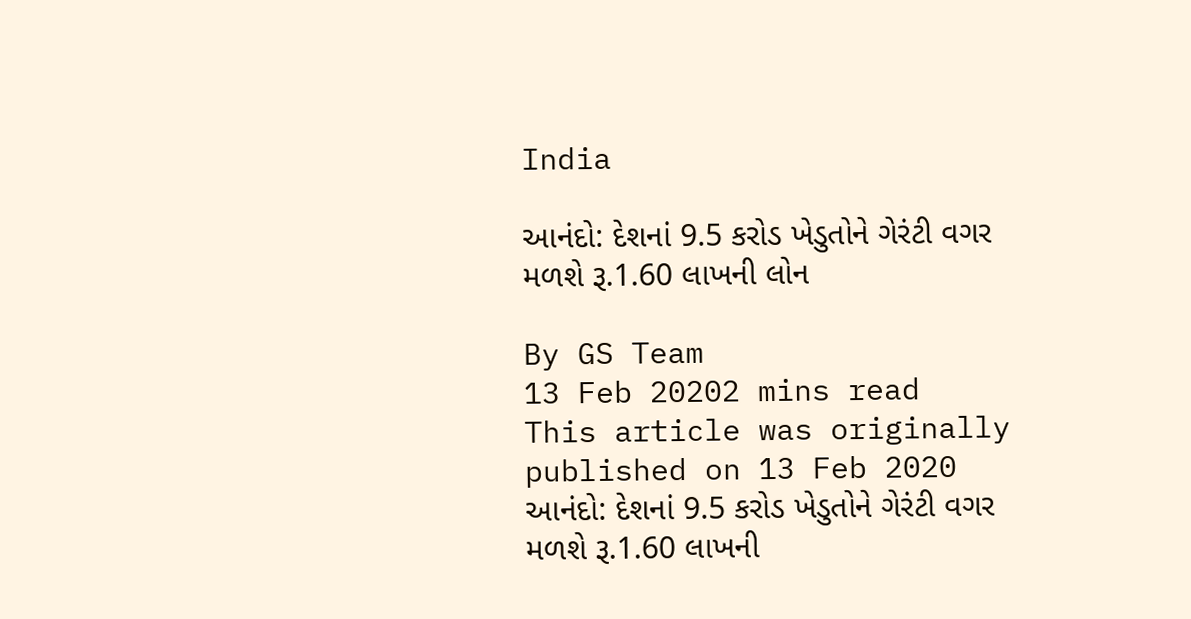India

આનંદો: દેશનાં 9.5 કરોડ ખેડુતોને ગેરંટી વગર મળશે રૂ.1.60 લાખની લોન

By GS Team
13 Feb 20202 mins read
This article was originally published on 13 Feb 2020
આનંદો: દેશનાં 9.5 કરોડ ખેડુતોને ગેરંટી વગર મળશે રૂ.1.60 લાખની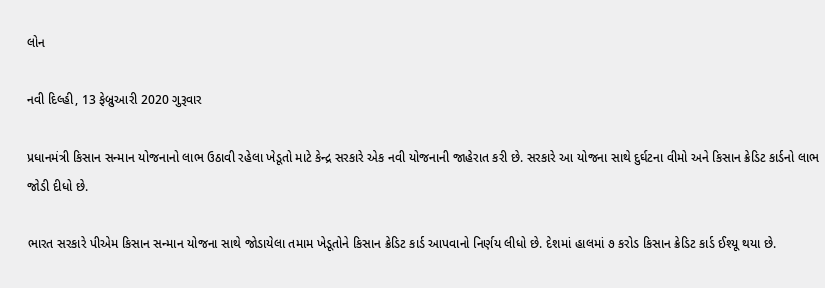લોન

નવી દિલ્હી, 13 ફેબ્રુઆરી 2020 ગુરૂવાર

પ્રધાનમંત્રી કિસાન સન્માન યોજનાનો લાભ ઉઠાવી રહેલા ખેડૂતો માટે કેન્દ્ર સરકારે એક નવી યોજનાની જાહેરાત કરી છે. સરકારે આ યોજના સાથે દુર્ઘટના વીમો અને કિસાન ક્રેડિટ કાર્ડનો લાભ જોડી દીધો છે.

ભારત સરકારે પીએમ કિસાન સન્માન યોજના સાથે જોડાયેલા તમામ ખેડૂતોને કિસાન ક્રેડિટ કાર્ડ આપવાનો નિર્ણય લીધો છે. દેશમાં હાલમાં ૭ કરોડ કિસાન ક્રેડિટ કાર્ડ ઈશ્યૂ થયા છે.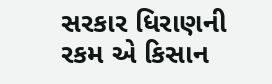સરકાર ધિરાણની રકમ એ કિસાન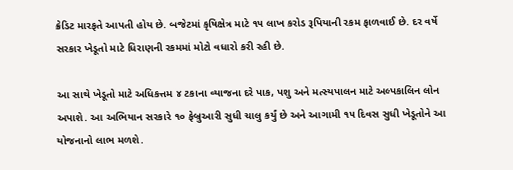ક્રેડિટ મારફતે આપતી હોય છે. બજેટમાં કૃષિક્ષેત્ર માટે ૧૫ લાખ કરોડ રૂપિયાની રકમ ફાળવાઈ છે. દર વર્ષે સરકાર ખેડૂતો માટે ધિરાણની રકમમાં મોટો વધારો કરી રહી છે.

આ સાથે ખેડૂતો માટે અધિકત્તમ ૪ ટકાના વ્યાજના દરે પાક, પશુ અને મત્સ્યપાલન માટે અલ્પકાલિન લોન અપાશે. આ અભિયાન સરકારે ૧૦ ફેબ્રુઆરી સુધી ચાલુ કર્યું છે અને આગામી ૧૫ દિવસ સુધી ખેડૂતોને આ યોજનાનો લાભ મળશે.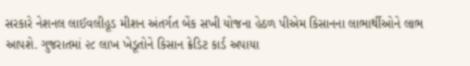સરકારે નેશનલ લાઈવલીહૂડ મીશન અંતર્ગત બેંક સખી યોજના હેઠળ પીએમ કિસાનના લાભાર્થીઓને લાભ આપશે. ગુજરાતમાં ૨૮ લાખ ખેડૂતોને કિસાન ક્રેડિટ કાર્ડ અપાયા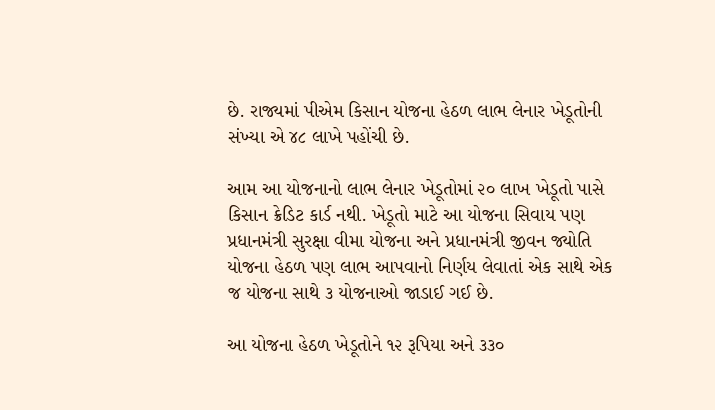છે. રાજ્યમાં પીએમ કિસાન યોજના હેઠળ લાભ લેનાર ખેડૂતોની સંખ્યા એ ૪૮ લાખે પહોંચી છે.

આમ આ યોજનાનો લાભ લેનાર ખેડૂતોમાં ૨૦ લાખ ખેડૂતો પાસે કિસાન ક્રેડિટ કાર્ડ નથી. ખેડૂતો માટે આ યોજના સિવાય પણ પ્રધાનમંત્રી સુરક્ષા વીમા યોજના અને પ્રધાનમંત્રી જીવન જ્યોતિ યોજના હેઠળ પણ લાભ આપવાનો નિર્ણય લેવાતાં એક સાથે એક જ યોજના સાથે ૩ યોજનાઓ જાડાઈ ગઈ છે.

આ યોજના હેઠળ ખેડૂતોને ૧૨ રૂપિયા અને ૩૩૦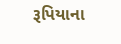રૂપિયાના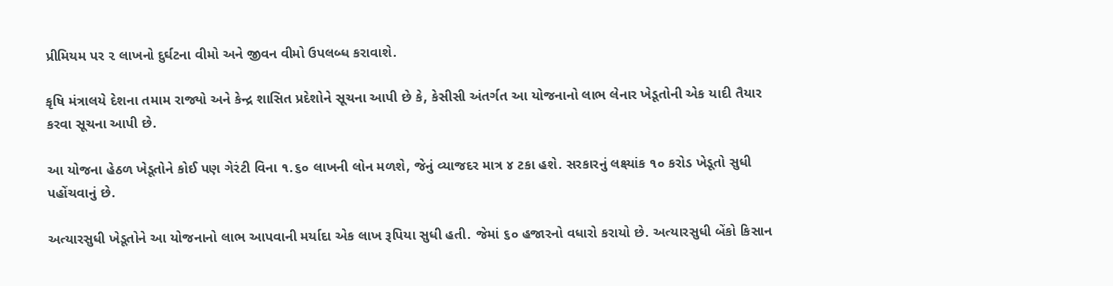પ્રીમિયમ પર ૨ લાખનો દુર્ઘટના વીમો અને જીવન વીમો ઉપલબ્ધ કરાવાશે.

કૃષિ મંત્રાલયે દેશના તમામ રાજ્યો અને કેન્દ્ર શાસિત પ્રદેશોને સૂચના આપી છે કે, કેસીસી અંતર્ગત આ યોજનાનો લાભ લેનાર ખેડૂતોની એક યાદી તૈયાર કરવા સૂચના આપી છે.

આ યોજના હેઠળ ખેડૂતોને કોઈ પણ ગેરંટી વિના ૧.૬૦ લાખની લોન મળશે, જેનું વ્યાજદર માત્ર ૪ ટકા હશે. સરકારનું લક્ષ્યાંક ૧૦ કરોડ ખેડૂતો સુધી પહોંચવાનું છે.

અત્યારસુધી ખેડૂતોને આ યોજનાનો લાભ આપવાની મર્યાદા એક લાખ રૂપિયા સુધી હતી. જેમાં ૬૦ હજારનો વધારો કરાયો છે. અત્યારસુધી બેંકો કિસાન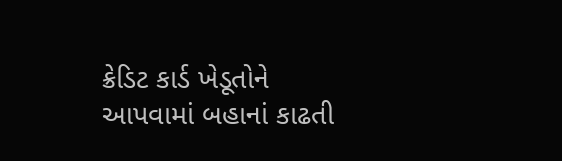ક્રેડિટ કાર્ડ ખેડૂતોને આપવામાં બહાનાં કાઢતી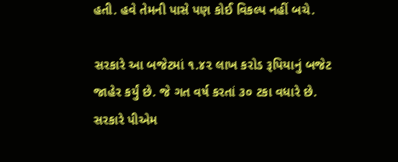હતી. હવે તેમની પાસે પણ કોઈ વિકલ્પ નહીં બચે.

સરકારે આ બજેટમાં ૧.૪૨ લાખ કરોડ રૂપિયાનું બજેટ જાહેર કર્યું છે. જે ગત વર્ષ કરતાં ૩૦ ટકા વધારે છે. સરકારે પીએમ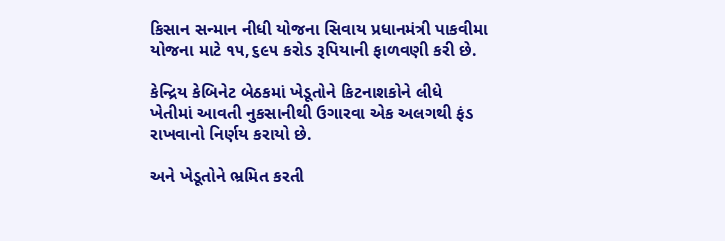કિસાન સન્માન નીધી યોજના સિવાય પ્રધાનમંત્રી પાકવીમા યોજના માટે ૧૫,૬૯૫ કરોડ રૂપિયાની ફાળવણી કરી છે.

કેન્દ્રિય કેબિનેટ બેઠકમાં ખેડૂતોને કિટનાશકોને લીધે ખેતીમાં આવતી નુકસાનીથી ઉગારવા એક અલગથી ફંડ રાખવાનો નિર્ણય કરાયો છે.

અને ખેડૂતોને ભ્રમિત કરતી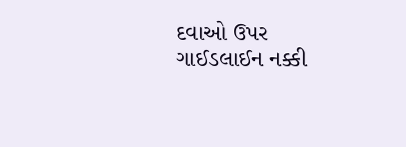દવાઓ ઉપર ગાઈડલાઈન નક્કી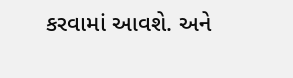કરવામાં આવશે. અને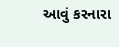આવું કરનારા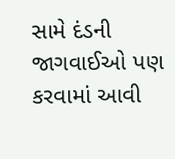સામે દંડની જાગવાઈઓ પણ કરવામાં આવી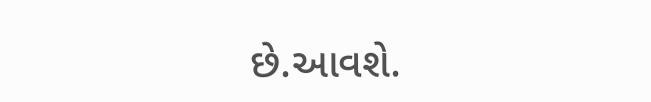છે.આવશે.